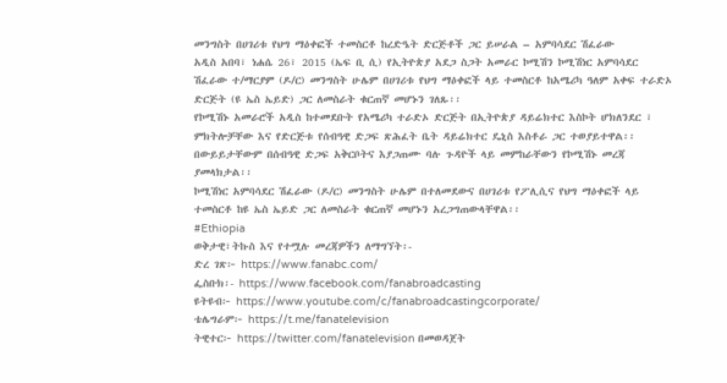መንግስት በሀገሪቱ የህግ ማዕቀፎች ተመስርቶ ከረድዔት ድርጅቶች ጋር ይሠራል – አምባሳደር ሽፈራው
አዲስ አበባ፣ ነሐሴ 26፣ 2015 (ኤፍ ቢ ሲ) የኢትዮጵያ አደጋ ስጋት አመራር ኮሚሽን ኮሚሽነር አምባሳደር ሽፈራው ተ/ማርያም (ዶ/ር) መንግስት ሁሌም በሀገሪቱ የህግ ማዕቀፎች ላይ ተመስርቶ ከአሜሪካ ዓለም አቀፍ ተራድኦ ድርጅት (ዩ ኤስ ኤይድ) ጋር ለመስራት ቁርጠኛ መሆኑን ገለጹ፡፡
የኮሚሽኑ አመራሮች አዲስ ከተመደቡት የአሜሪካ ተራድኦ ድርጅት በኢትዮጵያ ዳይሬክተር እስኮት ሆክለንደር ፣ ምክትሎቻቸው እና የድርጅቱ የሰብዓዊ ድጋፍ ጽሕፈት ቤት ዳይሬክተር ዴኒስ እስቶራ ጋር ተወያይተዋል፡፡
በውይይታቸውም በሰብዓዊ ድጋፍ አቅርቦትና እያጋጠሙ ባሉ ጉዳዮች ላይ መምከራቸውን የኮሚሽኑ መረጃ ያመላክታል፡፡
ኮሚሽነር አምባሳደር ሽፈራው (ዶ/ር) መንግስት ሁሌም በተለመደውና በሀገሪቱ የፖሊሲና የህግ ማዕቀፎች ላይ ተመስርቶ ከዩ ኤስ ኤይድ ጋር ለመስራት ቁርጠኛ መሆኑን አረጋግጠውላቸዋል፡፡
#Ethiopia
ወቅታዊ፣ትኩስ እና የተሟሉ መረጃዎችን ለማግኘት፡-
ድረ ገጽ፦ https://www.fanabc.com/
ፌስቡክ፡- https://www.facebook.com/fanabroadcasting
ዩትዩብ፦ https://www.youtube.com/c/fanabroadcastingcorporate/
ቴሌግራም፦ https://t.me/fanatelevision
ትዊተር፦ https://twitter.com/fanatelevision በመወዳጀት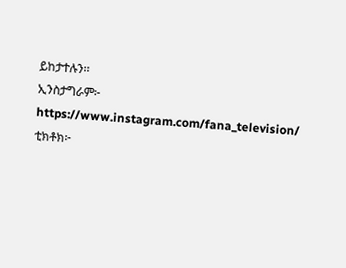ይከታተሉን፡፡
ኢንስታግራም፦ https://www.instagram.com/fana_television/
ቲክቶክ፦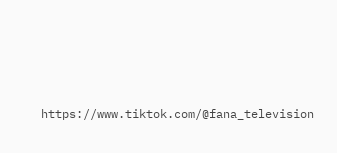https://www.tiktok.com/@fana_television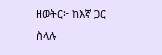ዘወትር፦ ከእኛ ጋር ስላሉ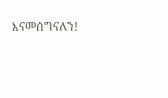እናመሰግናለን!